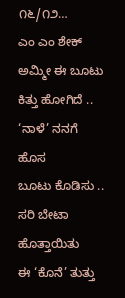೧೬/೧೨…
ಎಂ ಎಂ ಶೇಕ್
ಅಮ್ಮೀ ಈ ಬೂಟು
ಕಿತ್ತು ಹೋಗಿದೆ ..
‘ನಾಳೆ’ ನನಗೆ ಹೊಸ
ಬೂಟು ಕೊಡಿಸು ..
ಸರಿ ಬೇಟಾ ಹೊತ್ತಾಯಿತು
ಈ ‘ಕೊನೆ’ ತುತ್ತು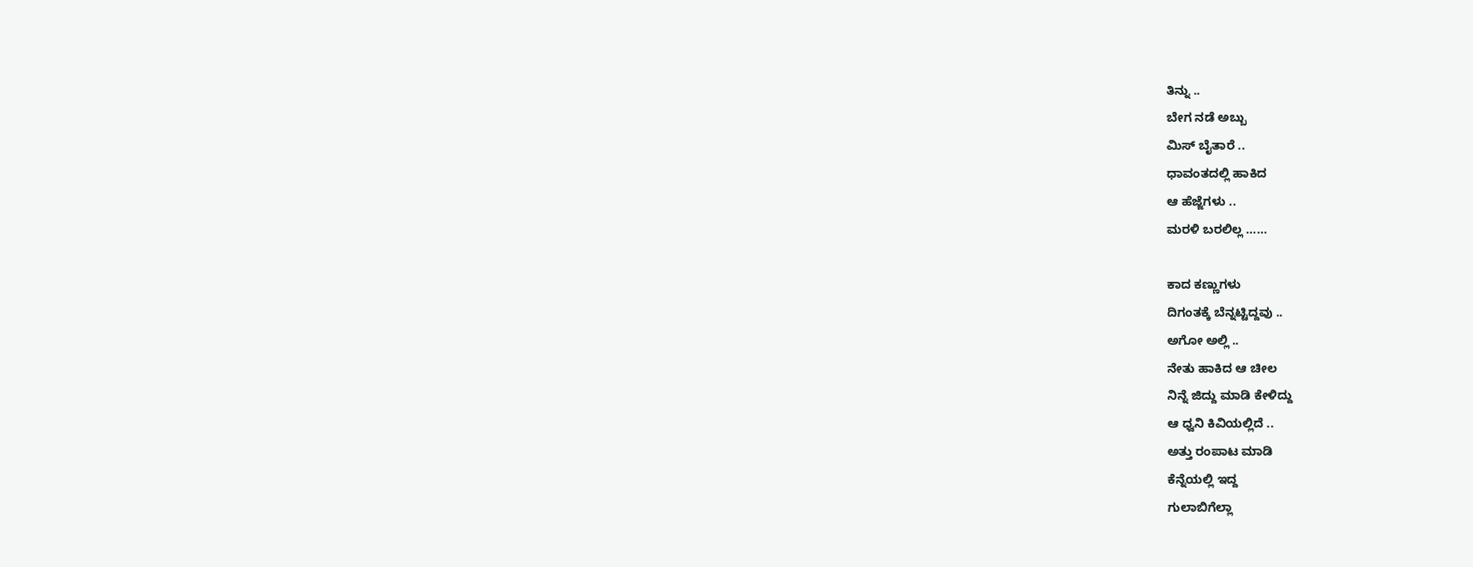ತಿನ್ನು ..
ಬೇಗ ನಡೆ ಅಬ್ಬು
ಮಿಸ್ ಬೈತಾರೆ ..
ಧಾವಂತದಲ್ಲಿ ಹಾಕಿದ
ಆ ಹೆಜ್ಜೆಗಳು ..
ಮರಳಿ ಬರಲಿಲ್ಲ ……

ಕಾದ ಕಣ್ಣುಗಳು
ದಿಗಂತಕ್ಕೆ ಬೆನ್ನಟ್ಟಿದ್ದವು ..
ಅಗೋ ಅಲ್ಲಿ ..
ನೇತು ಹಾಕಿದ ಆ ಚೀಲ
ನಿನ್ನೆ ಜಿದ್ದು ಮಾಡಿ ಕೇಳಿದ್ದು
ಆ ಧ್ವನಿ ಕಿವಿಯಲ್ಲಿದೆ ..
ಅತ್ತು ರಂಪಾಟ ಮಾಡಿ
ಕೆನ್ನೆಯಲ್ಲಿ ಇದ್ದ
ಗುಲಾಬಿಗೆಲ್ಲಾ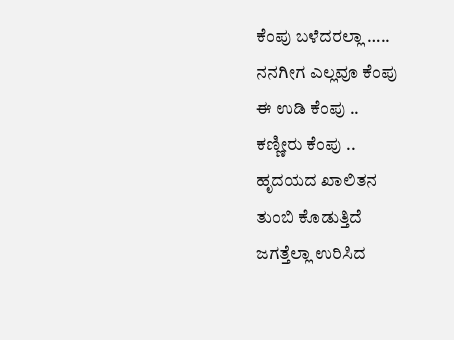ಕೆಂಪು ಬಳೆದರಲ್ಲಾ …..
ನನಗೀಗ ಎಲ್ಲವೂ ಕೆಂಪು
ಈ ಉಡಿ ಕೆಂಪು ..
ಕಣ್ಣೀರು ಕೆಂಪು ..
ಹೃದಯದ ಖಾಲಿತನ
ತುಂಬಿ ಕೊಡುತ್ತಿದೆ
ಜಗತ್ತೆಲ್ಲಾ ಉರಿಸಿದ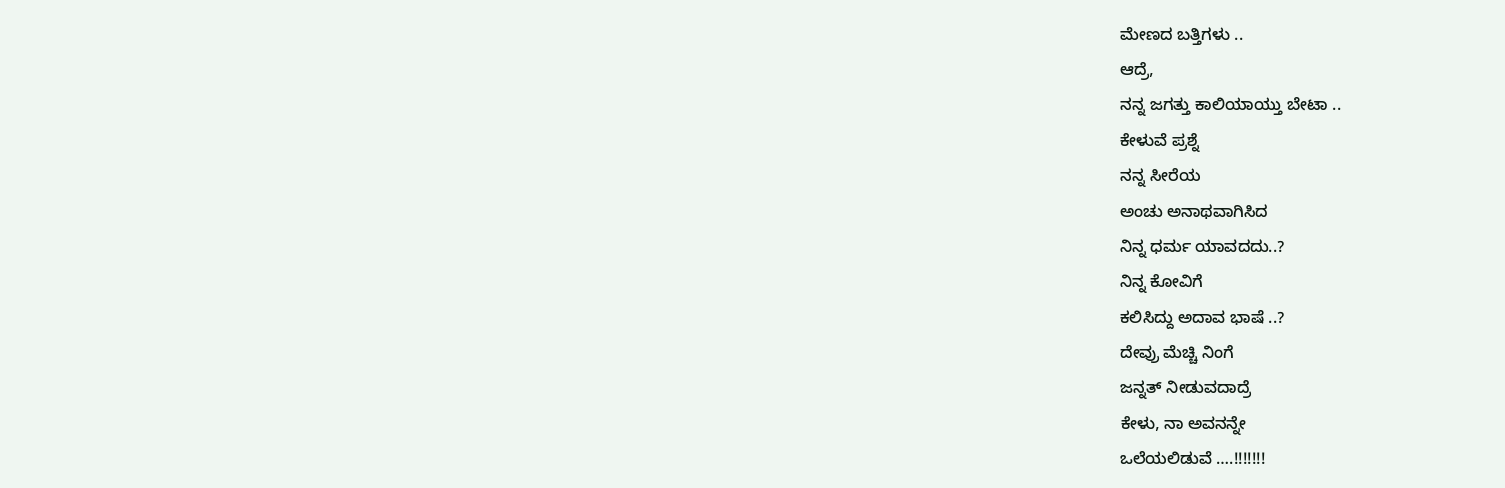ಮೇಣದ ಬತ್ತಿಗಳು ..
ಆದ್ರೆ,
ನನ್ನ ಜಗತ್ತು ಕಾಲಿಯಾಯ್ತು ಬೇಟಾ ..
ಕೇಳುವೆ ಪ್ರಶ್ನೆ
ನನ್ನ ಸೀರೆಯ
ಅಂಚು ಅನಾಥವಾಗಿಸಿದ
ನಿನ್ನ ಧರ್ಮ ಯಾವದದು..?
ನಿನ್ನ ಕೋವಿಗೆ
ಕಲಿಸಿದ್ದು ಅದಾವ ಭಾಷೆ ..?
ದೇವ್ರು ಮೆಚ್ಚಿ ನಿಂಗೆ
ಜನ್ನತ್ ನೀಡುವದಾದ್ರೆ
ಕೇಳು, ನಾ ಅವನನ್ನೇ
ಒಲೆಯಲಿಡುವೆ ….!!!!!!!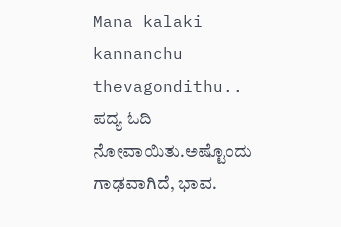Mana kalaki kannanchu thevagondithu..
ಪದ್ಯ ಓದಿ ನೋವಾಯಿತು.ಅಷ್ಟೊಂದು ಗಾಢವಾಗಿದೆ, ಭಾವ.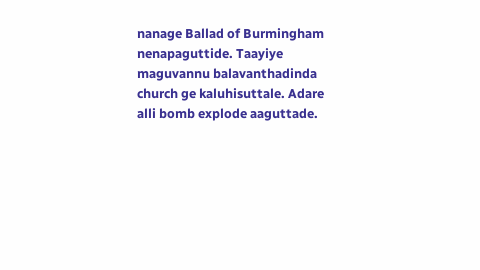nanage Ballad of Burmingham nenapaguttide. Taayiye maguvannu balavanthadinda church ge kaluhisuttale. Adare alli bomb explode aaguttade.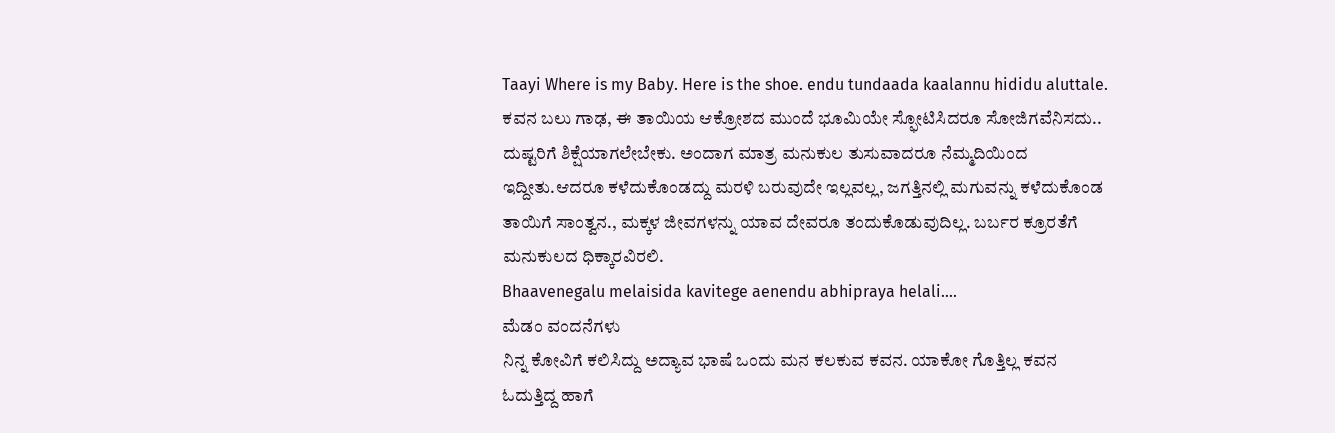Taayi Where is my Baby. Here is the shoe. endu tundaada kaalannu hididu aluttale.
ಕವನ ಬಲು ಗಾಢ, ಈ ತಾಯಿಯ ಆಕ್ರೋಶದ ಮುಂದೆ ಭೂಮಿಯೇ ಸ್ಫೋಟಿಸಿದರೂ ಸೋಜಿಗವೆನಿಸದು.. ದುಷ್ಟರಿಗೆ ಶಿಕ್ಷೆಯಾಗಲೇಬೇಕು. ಅಂದಾಗ ಮಾತ್ರ ಮನುಕುಲ ತುಸುವಾದರೂ ನೆಮ್ಮದಿಯಿಂದ ಇದ್ದೀತು.ಆದರೂ ಕಳೆದುಕೊಂಡದ್ದು ಮರಳಿ ಬರುವುದೇ ಇಲ್ಲವಲ್ಲ, ಜಗತ್ತಿನಲ್ಲಿ ಮಗುವನ್ನು ಕಳೆದುಕೊಂಡ ತಾಯಿಗೆ ಸಾಂತ್ವನ., ಮಕ್ಕಳ ಜೀವಗಳನ್ನು ಯಾವ ದೇವರೂ ತಂದುಕೊಡುವುದಿಲ್ಲ. ಬರ್ಬರ ಕ್ರೂರತೆಗೆ ಮನುಕುಲದ ಧಿಕ್ಕಾರವಿರಲಿ.
Bhaavenegalu melaisida kavitege aenendu abhipraya helali….
ಮೆಡಂ ವಂದನೆಗಳು
ನಿನ್ನ ಕೋವಿಗೆ ಕಲಿಸಿದ್ದು ಅದ್ಯಾವ ಭಾಷೆ ಒಂದು ಮನ ಕಲಕುವ ಕವನ. ಯಾಕೋ ಗೊತ್ತಿಲ್ಲ ಕವನ ಓದುತ್ತಿದ್ದ ಹಾಗೆ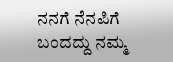ನನಗೆ ನೆನಪಿಗೆ ಬಂದದ್ದು ನಮ್ಮ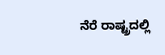ನೆರೆ ರಾಷ್ಟ್ರದಲ್ಲಿ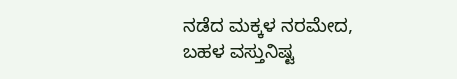ನಡೆದ ಮಕ್ಕಳ ನರಮೇದ, ಬಹಳ ವಸ್ತುನಿಷ್ಟ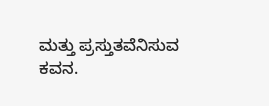ಮತ್ತು ಪ್ರಸ್ತುತವೆನಿಸುವ ಕವನ.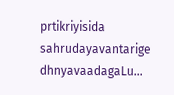prtikriyisida sahrudayavantarige dhnyavaadagaLu…